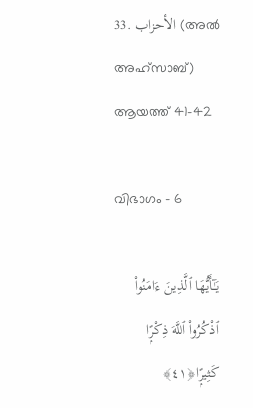33. الأحزاب (അല്‍ അഹ്സാബ്) ആയത്ത് 41-42

വിഭാഗം - 6

يَـٰٓأَيُّهَا ٱلَّذِينَ ءَامَنُوا۟ ٱذْكُرُوا۟ ٱللَّهَ ذِكْرًۭا كَثِيرًۭا﴿٤١﴾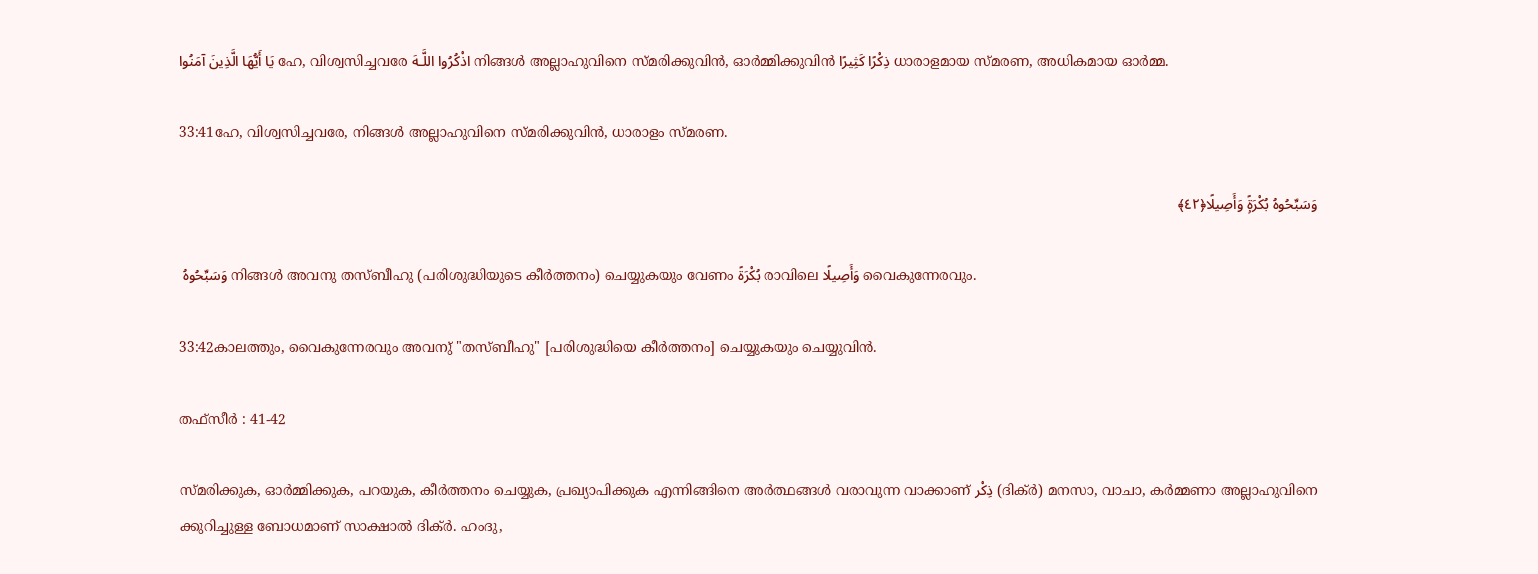يَا أَيُّهَا الَّذِينَ آمَنُوا ഹേ, വിശ്വസിച്ചവരേ اذْكُرُوا اللَّـهَ നിങ്ങള്‍ അല്ലാഹുവിനെ സ്മരിക്കുവിന്‍, ഓര്‍മ്മിക്കുവിന്‍ ذِكْرًا كَثِيرًا ധാരാളമായ സ്മരണ, അധികമായ ഓര്‍മ്മ.

33:41ഹേ, വിശ്വസിച്ചവരേ, നിങ്ങള്‍ അല്ലാഹുവിനെ സ്മരിക്കുവിന്‍, ധാരാളം സ്മരണ.

وَسَبِّحُوهُ بُكْرَةًۭ وَأَصِيلًا﴿٤٢﴾

 وَسَبِّحُوهُ നിങ്ങള്‍ അവനു തസ്ബീഹു (പരിശുദ്ധിയുടെ കീര്‍ത്തനം) ചെയ്യുകയും വേണം بُكْرَةً രാവിലെ وَأَصِيلًا വൈകുന്നേരവും.

33:42കാലത്തും, വൈകുന്നേരവും അവനു് "തസ്ബീഹു" [പരിശുദ്ധിയെ കീര്‍ത്തനം] ചെയ്യുകയും ചെയ്യുവിന്‍.

തഫ്സീർ : 41-42

സ്മരിക്കുക, ഓര്‍മ്മിക്കുക, പറയുക, കീര്‍ത്തനം ചെയ്യുക, പ്രഖ്യാപിക്കുക എന്നിങ്ങിനെ അര്‍ത്ഥങ്ങള്‍ വരാവുന്ന വാക്കാണ് ذِكْر (ദിക്ര്‍) മനസാ, വാചാ, കര്‍മ്മണാ അല്ലാഹുവിനെ ക്കുറിച്ചുള്ള ബോധമാണ് സാക്ഷാല്‍ ദിക്ര്‍. ഹംദു,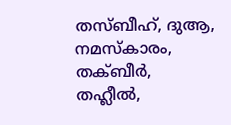തസ്ബീഹ്, ദുആ, നമസ്കാരം, തക്ബീര്‍, തഹ്ലീല്‍,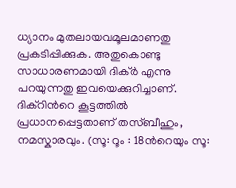ധ്യാനം മുതലായവമൂലമാണതു പ്രകടിപ്പിക്കുക. അതുകൊണ്ടു സാധാരണമായി ദിക്ര്‍ എന്നു പറയുന്നതു ഇവയെക്കുറിച്ചാണ്. ദിക്റിന്‍റെ കൂട്ടത്തില്‍ പ്രധാനപ്പെട്ടതാണ് തസ്ബീഹും, നമസ്കാരവും. (സൂ: റൂം : 18ന്‍റെയും സൂ: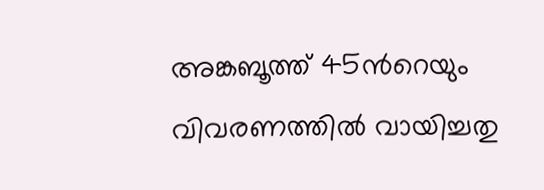അങ്കബൂത്ത് 45ന്‍റെയും വിവരണത്തില്‍ വായിച്ചതു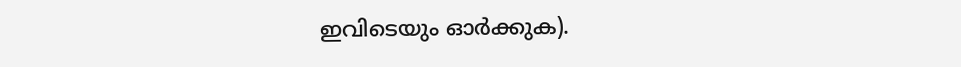ഇവിടെയും ഓര്‍ക്കുക).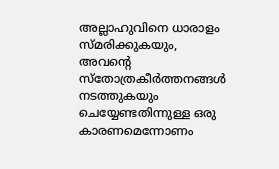അല്ലാഹുവിനെ ധാരാളം സ്മരിക്കുകയും, അവന്‍റെ സ്തോത്രകീര്‍ത്തനങ്ങള്‍ നടത്തുകയും ചെയ്യേണ്ടതിന്നുള്ള ഒരു കാരണമെന്നോണം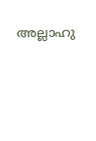അല്ലാഹു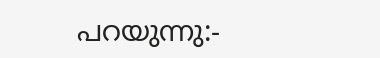പറയുന്നു:-